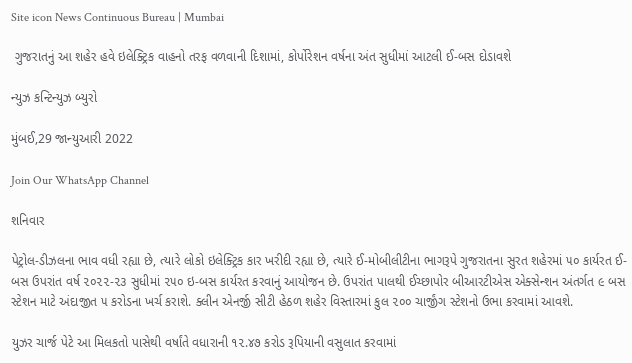Site icon News Continuous Bureau | Mumbai

 ગુજરાતનું આ શહેર હવે ઇલેક્ટ્રિક વાહનો તરફ વળવાની દિશામાં, કોર્પોરેશન વર્ષના અંત સુધીમાં આટલી ઈ-બસ દોડાવશે

ન્યુઝ કન્ટિન્યુઝ બ્યુરો

મુંબઈ,29 જાન્યુઆરી 2022

Join Our WhatsApp Channel

શનિવાર

પેટ્રોલ-ડીઝલના ભાવ વધી રહ્યા છે, ત્યારે લોકો ઇલેક્ટ્રિક કાર ખરીદી રહ્યા છે, ત્યારે ઈ-મોબીલીટીના ભાગરૂપે ગુજરાતના સુરત શહેરમાં ૫૦ કાર્યરત ઈ-બસ ઉપરાંત વર્ષ ૨૦૨૨-૨૩ સુધીમાં ૨૫૦ ઇ-બસ કાર્યરત કરવાનું આયોજન છે. ઉપરાંત પાલથી ઈચ્છાપોર બીઆરટીએસ એક્સેન્શન અંતર્ગત ૯ બસ સ્ટેશન માટે અંદાજીત ૫ કરોડના ખર્ચ કરાશે. ક્લીન એનર્જી સીટી હેઠળ શહેર વિસ્તારમાં કુલ ૨૦૦ ચાર્જીંગ સ્ટેશનો ઉભા કરવામાં આવશે.

યુઝર ચાર્જ પેટે આ મિલકતો પાસેથી વર્ષાંતે વધારાની ૧૨.૪૭ કરોડ રૂપિયાની વસુલાત કરવામાં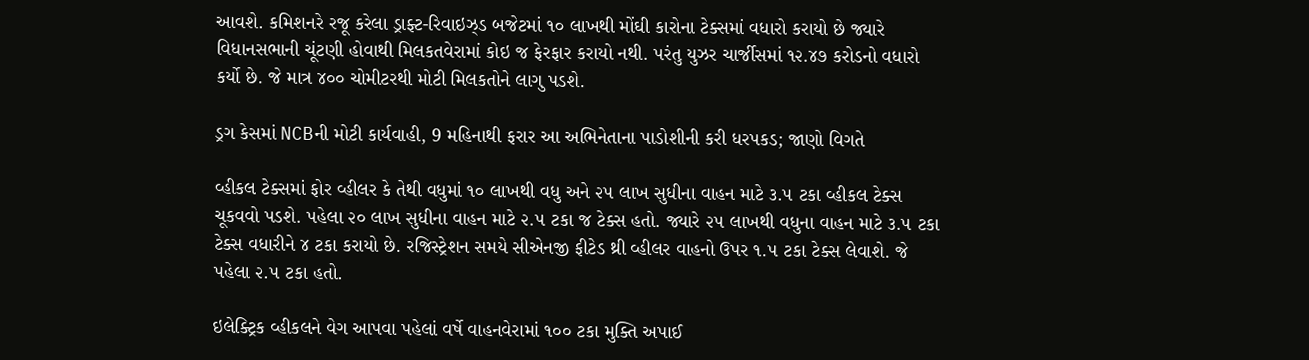આવશે. કમિશનરે રજૂ કરેલા ડ્રાફ્ટ-રિવાઇઝ્‌ડ બજેટમાં ૧૦ લાખથી મોંઘી કારોના ટેક્સમાં વધારો કરાયો છે જ્યારે વિધાનસભાની ચૂંટણી હોવાથી મિલકતવેરામાં કોઇ જ ફેરફાર કરાયો નથી. પરંતુ યુઝર ચાર્જીસમાં ૧૨.૪૭ કરોડનો વધારો કર્યો છે. જે માત્ર ૪૦૦ ચોમીટરથી મોટી મિલકતોને લાગુ પડશે.

ડ્રગ કેસમાં NCBની મોટી કાર્યવાહી, 9 મહિનાથી ફરાર આ અભિનેતાના પાડોશીની કરી ધરપકડ; જાણો વિગતે

વ્હીકલ ટેક્સમાં ફોર વ્હીલર કે તેથી વધુમાં ૧૦ લાખથી વધુ અને ૨૫ લાખ સુધીના વાહન માટે ૩.૫ ટકા વ્હીકલ ટેક્સ ચૂકવવો પડશે. પહેલા ૨૦ લાખ સુધીના વાહન માટે ૨.૫ ટકા જ ટેક્સ હતો. જ્યારે ૨૫ લાખથી વધુના વાહન માટે ૩.૫ ટકા ટેક્સ વધારીને ૪ ટકા કરાયો છે. રજિસ્ટ્રેશન સમયે સીએનજી ફીટેડ થ્રી વ્હીલર વાહનો ઉપર ૧.૫ ટકા ટેક્સ લેવાશે. જે પહેલા ૨.૫ ટકા હતો.

ઇલેક્ટ્રિક વ્હીકલને વેગ આપવા પહેલાં વર્ષે વાહનવેરામાં ૧૦૦ ટકા મુક્તિ અપાઈ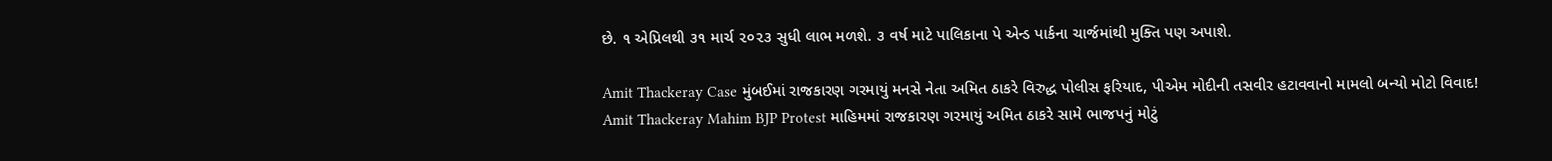છે. ૧ એપ્રિલથી ૩૧ માર્ચ ૨૦૨૩ સુધી લાભ મળશે. ૩ વર્ષ માટે પાલિકાના પે એન્ડ પાર્કના ચાર્જમાંથી મુક્તિ પણ અપાશે.

Amit Thackeray Case મુંબઈમાં રાજકારણ ગરમાયું મનસે નેતા અમિત ઠાકરે વિરુદ્ધ પોલીસ ફરિયાદ, પીએમ મોદીની તસવીર હટાવવાનો મામલો બન્યો મોટો વિવાદ!
Amit Thackeray Mahim BJP Protest માહિમમાં રાજકારણ ગરમાયું અમિત ઠાકરે સામે ભાજપનું મોટું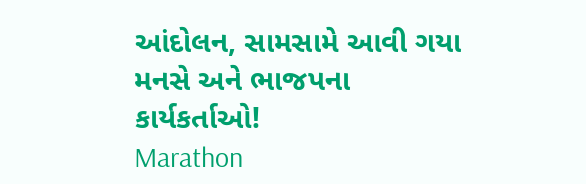આંદોલન, સામસામે આવી ગયા મનસે અને ભાજપના કાર્યકર્તાઓ!
Marathon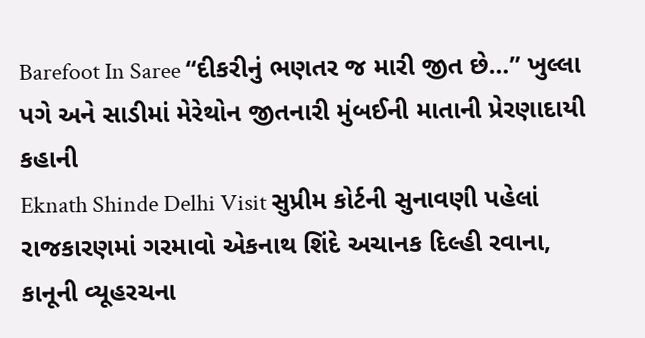Barefoot In Saree “દીકરીનું ભણતર જ મારી જીત છે…” ખુલ્લા પગે અને સાડીમાં મેરેથોન જીતનારી મુંબઈની માતાની પ્રેરણાદાયી કહાની
Eknath Shinde Delhi Visit સુપ્રીમ કોર્ટની સુનાવણી પહેલાં રાજકારણમાં ગરમાવો એકનાથ શિંદે અચાનક દિલ્હી રવાના, કાનૂની વ્યૂહરચના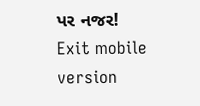પર નજર!
Exit mobile version